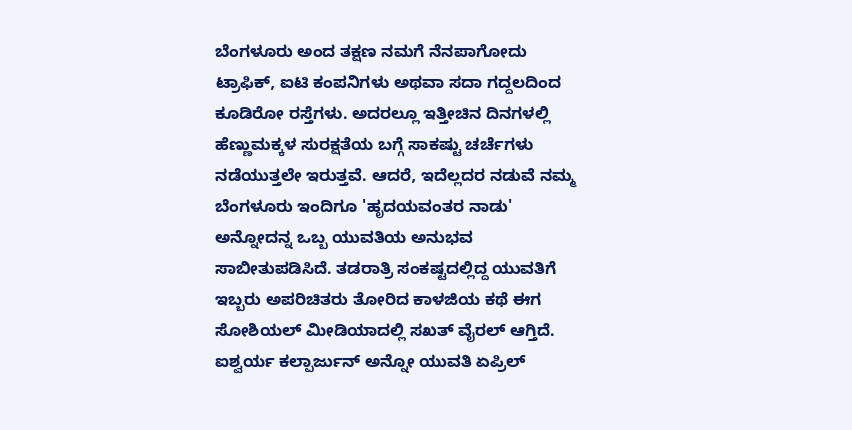ಬೆಂಗಳೂರು ಅಂದ ತಕ್ಷಣ ನಮಗೆ ನೆನಪಾಗೋದು ಟ್ರಾಫಿಕ್, ಐಟಿ ಕಂಪನಿಗಳು ಅಥವಾ ಸದಾ ಗದ್ದಲದಿಂದ ಕೂಡಿರೋ ರಸ್ತೆಗಳು. ಅದರಲ್ಲೂ ಇತ್ತೀಚಿನ ದಿನಗಳಲ್ಲಿ ಹೆಣ್ಣುಮಕ್ಕಳ ಸುರಕ್ಷತೆಯ ಬಗ್ಗೆ ಸಾಕಷ್ಟು ಚರ್ಚೆಗಳು ನಡೆಯುತ್ತಲೇ ಇರುತ್ತವೆ. ಆದರೆ, ಇದೆಲ್ಲದರ ನಡುವೆ ನಮ್ಮ ಬೆಂಗಳೂರು ಇಂದಿಗೂ 'ಹೃದಯವಂತರ ನಾಡು' ಅನ್ನೋದನ್ನ ಒಬ್ಬ ಯುವತಿಯ ಅನುಭವ ಸಾಬೀತುಪಡಿಸಿದೆ. ತಡರಾತ್ರಿ ಸಂಕಷ್ಟದಲ್ಲಿದ್ದ ಯುವತಿಗೆ ಇಬ್ಬರು ಅಪರಿಚಿತರು ತೋರಿದ ಕಾಳಜಿಯ ಕಥೆ ಈಗ ಸೋಶಿಯಲ್ ಮೀಡಿಯಾದಲ್ಲಿ ಸಖತ್ ವೈರಲ್ ಆಗ್ತಿದೆ.
ಐಶ್ವರ್ಯ ಕಲ್ಪಾರ್ಜುನ್ ಅನ್ನೋ ಯುವತಿ ಏಪ್ರಿಲ್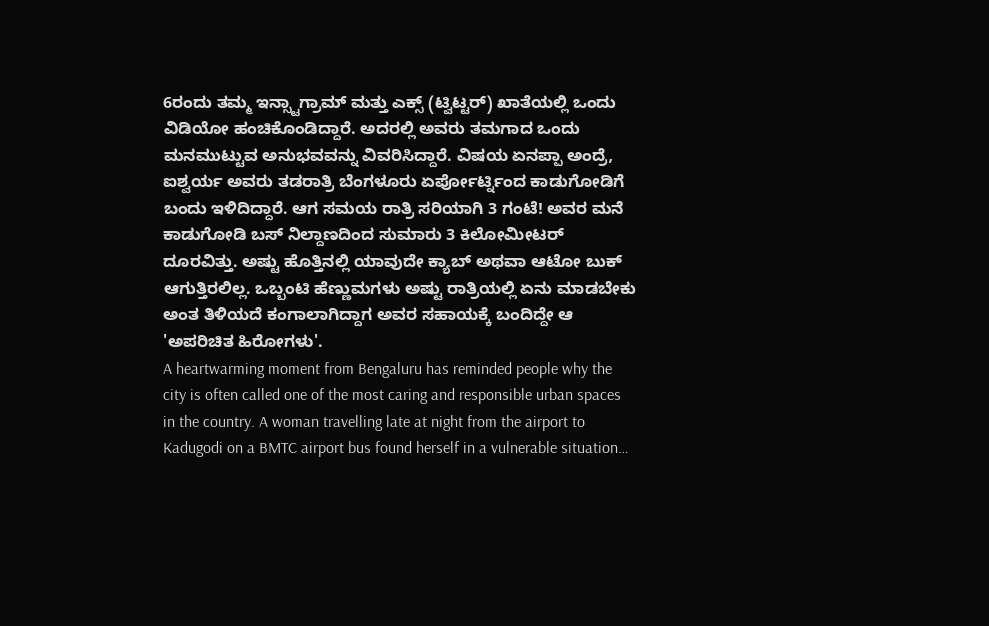6ರಂದು ತಮ್ಮ ಇನ್ಸ್ಟಾಗ್ರಾಮ್ ಮತ್ತು ಎಕ್ಸ್ (ಟ್ವಿಟ್ಟರ್) ಖಾತೆಯಲ್ಲಿ ಒಂದು ವಿಡಿಯೋ ಹಂಚಿಕೊಂಡಿದ್ದಾರೆ. ಅದರಲ್ಲಿ ಅವರು ತಮಗಾದ ಒಂದು ಮನಮುಟ್ಟುವ ಅನುಭವವನ್ನು ವಿವರಿಸಿದ್ದಾರೆ. ವಿಷಯ ಏನಪ್ಪಾ ಅಂದ್ರೆ, ಐಶ್ವರ್ಯ ಅವರು ತಡರಾತ್ರಿ ಬೆಂಗಳೂರು ಏರ್ಪೋರ್ಟ್ನಿಂದ ಕಾಡುಗೋಡಿಗೆ ಬಂದು ಇಳಿದಿದ್ದಾರೆ. ಆಗ ಸಮಯ ರಾತ್ರಿ ಸರಿಯಾಗಿ 3 ಗಂಟೆ! ಅವರ ಮನೆ ಕಾಡುಗೋಡಿ ಬಸ್ ನಿಲ್ದಾಣದಿಂದ ಸುಮಾರು 3 ಕಿಲೋಮೀಟರ್ ದೂರವಿತ್ತು. ಅಷ್ಟು ಹೊತ್ತಿನಲ್ಲಿ ಯಾವುದೇ ಕ್ಯಾಬ್ ಅಥವಾ ಆಟೋ ಬುಕ್ ಆಗುತ್ತಿರಲಿಲ್ಲ. ಒಬ್ಬಂಟಿ ಹೆಣ್ಣುಮಗಳು ಅಷ್ಟು ರಾತ್ರಿಯಲ್ಲಿ ಏನು ಮಾಡಬೇಕು ಅಂತ ತಿಳಿಯದೆ ಕಂಗಾಲಾಗಿದ್ದಾಗ ಅವರ ಸಹಾಯಕ್ಕೆ ಬಂದಿದ್ದೇ ಆ 'ಅಪರಿಚಿತ ಹಿರೋಗಳು'.
A heartwarming moment from Bengaluru has reminded people why the city is often called one of the most caring and responsible urban spaces in the country. A woman travelling late at night from the airport to Kadugodi on a BMTC airport bus found herself in a vulnerable situation…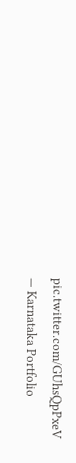pic.twitter.com/GUhsQpPxeV
— Karnataka Portfolio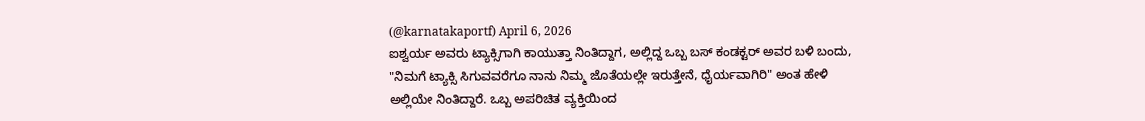(@karnatakaportf) April 6, 2026
ಐಶ್ವರ್ಯ ಅವರು ಟ್ಯಾಕ್ಸಿಗಾಗಿ ಕಾಯುತ್ತಾ ನಿಂತಿದ್ದಾಗ, ಅಲ್ಲಿದ್ದ ಒಬ್ಬ ಬಸ್ ಕಂಡಕ್ಟರ್ ಅವರ ಬಳಿ ಬಂದು, "ನಿಮಗೆ ಟ್ಯಾಕ್ಸಿ ಸಿಗುವವರೆಗೂ ನಾನು ನಿಮ್ಮ ಜೊತೆಯಲ್ಲೇ ಇರುತ್ತೇನೆ, ಧೈರ್ಯವಾಗಿರಿ" ಅಂತ ಹೇಳಿ ಅಲ್ಲಿಯೇ ನಿಂತಿದ್ದಾರೆ. ಒಬ್ಬ ಅಪರಿಚಿತ ವ್ಯಕ್ತಿಯಿಂದ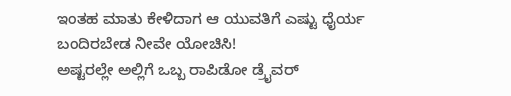ಇಂತಹ ಮಾತು ಕೇಳಿದಾಗ ಆ ಯುವತಿಗೆ ಎಷ್ಟು ಧೈರ್ಯ ಬಂದಿರಬೇಡ ನೀವೇ ಯೋಚಿಸಿ!
ಅಷ್ಟರಲ್ಲೇ ಅಲ್ಲಿಗೆ ಒಬ್ಬ ರಾಪಿಡೋ ಡ್ರೈವರ್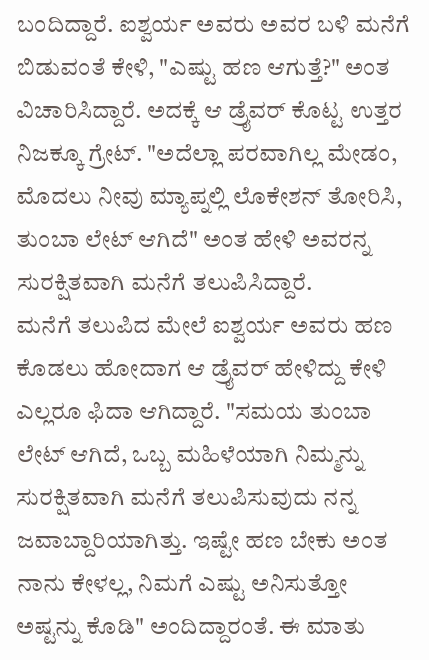ಬಂದಿದ್ದಾರೆ. ಐಶ್ವರ್ಯ ಅವರು ಅವರ ಬಳಿ ಮನೆಗೆ ಬಿಡುವಂತೆ ಕೇಳಿ, "ಎಷ್ಟು ಹಣ ಆಗುತ್ತೆ?" ಅಂತ ವಿಚಾರಿಸಿದ್ದಾರೆ. ಅದಕ್ಕೆ ಆ ಡ್ರೈವರ್ ಕೊಟ್ಟ ಉತ್ತರ ನಿಜಕ್ಕೂ ಗ್ರೇಟ್. "ಅದೆಲ್ಲಾ ಪರವಾಗಿಲ್ಲ ಮೇಡಂ, ಮೊದಲು ನೀವು ಮ್ಯಾಪ್ನಲ್ಲಿ ಲೊಕೇಶನ್ ತೋರಿಸಿ, ತುಂಬಾ ಲೇಟ್ ಆಗಿದೆ" ಅಂತ ಹೇಳಿ ಅವರನ್ನ ಸುರಕ್ಷಿತವಾಗಿ ಮನೆಗೆ ತಲುಪಿಸಿದ್ದಾರೆ.
ಮನೆಗೆ ತಲುಪಿದ ಮೇಲೆ ಐಶ್ವರ್ಯ ಅವರು ಹಣ ಕೊಡಲು ಹೋದಾಗ ಆ ಡ್ರೈವರ್ ಹೇಳಿದ್ದು ಕೇಳಿ ಎಲ್ಲರೂ ಫಿದಾ ಆಗಿದ್ದಾರೆ. "ಸಮಯ ತುಂಬಾ ಲೇಟ್ ಆಗಿದೆ, ಒಬ್ಬ ಮಹಿಳೆಯಾಗಿ ನಿಮ್ಮನ್ನು ಸುರಕ್ಷಿತವಾಗಿ ಮನೆಗೆ ತಲುಪಿಸುವುದು ನನ್ನ ಜವಾಬ್ದಾರಿಯಾಗಿತ್ತು. ಇಷ್ಟೇ ಹಣ ಬೇಕು ಅಂತ ನಾನು ಕೇಳಲ್ಲ, ನಿಮಗೆ ಎಷ್ಟು ಅನಿಸುತ್ತೋ ಅಷ್ಟನ್ನು ಕೊಡಿ" ಅಂದಿದ್ದಾರಂತೆ. ಈ ಮಾತು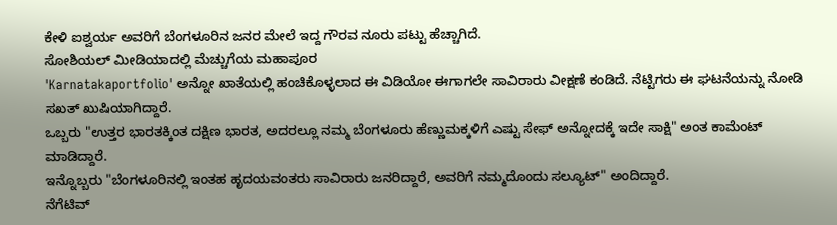ಕೇಳಿ ಐಶ್ವರ್ಯ ಅವರಿಗೆ ಬೆಂಗಳೂರಿನ ಜನರ ಮೇಲೆ ಇದ್ದ ಗೌರವ ನೂರು ಪಟ್ಟು ಹೆಚ್ಚಾಗಿದೆ.
ಸೋಶಿಯಲ್ ಮೀಡಿಯಾದಲ್ಲಿ ಮೆಚ್ಚುಗೆಯ ಮಹಾಪೂರ
'Karnatakaportfolio' ಅನ್ನೋ ಖಾತೆಯಲ್ಲಿ ಹಂಚಿಕೊಳ್ಳಲಾದ ಈ ವಿಡಿಯೋ ಈಗಾಗಲೇ ಸಾವಿರಾರು ವೀಕ್ಷಣೆ ಕಂಡಿದೆ. ನೆಟ್ಟಿಗರು ಈ ಘಟನೆಯನ್ನು ನೋಡಿ ಸಖತ್ ಖುಷಿಯಾಗಿದ್ದಾರೆ.
ಒಬ್ಬರು "ಉತ್ತರ ಭಾರತಕ್ಕಿಂತ ದಕ್ಷಿಣ ಭಾರತ, ಅದರಲ್ಲೂ ನಮ್ಮ ಬೆಂಗಳೂರು ಹೆಣ್ಣುಮಕ್ಕಳಿಗೆ ಎಷ್ಟು ಸೇಫ್ ಅನ್ನೋದಕ್ಕೆ ಇದೇ ಸಾಕ್ಷಿ" ಅಂತ ಕಾಮೆಂಟ್ ಮಾಡಿದ್ದಾರೆ.
ಇನ್ನೊಬ್ಬರು "ಬೆಂಗಳೂರಿನಲ್ಲಿ ಇಂತಹ ಹೃದಯವಂತರು ಸಾವಿರಾರು ಜನರಿದ್ದಾರೆ, ಅವರಿಗೆ ನಮ್ಮದೊಂದು ಸಲ್ಯೂಟ್" ಅಂದಿದ್ದಾರೆ.
ನೆಗೆಟಿವ್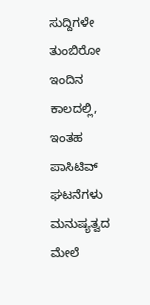ಸುದ್ದಿಗಳೇ ತುಂಬಿರೋ ಇಂದಿನ ಕಾಲದಲ್ಲಿ, ಇಂತಹ ಪಾಸಿಟಿವ್ ಘಟನೆಗಳು ಮನುಷ್ಯತ್ವದ ಮೇಲೆ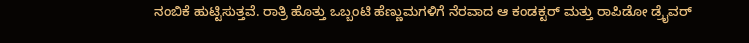ನಂಬಿಕೆ ಹುಟ್ಟಿಸುತ್ತವೆ. ರಾತ್ರಿ ಹೊತ್ತು ಒಬ್ಬಂಟಿ ಹೆಣ್ಣುಮಗಳಿಗೆ ನೆರವಾದ ಆ ಕಂಡಕ್ಟರ್ ಮತ್ತು ರಾಪಿಡೋ ಡ್ರೈವರ್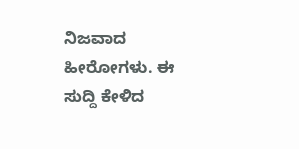ನಿಜವಾದ ಹೀರೋಗಳು. ಈ ಸುದ್ದಿ ಕೇಳಿದ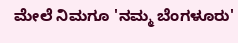ಮೇಲೆ ನಿಮಗೂ 'ನಮ್ಮ ಬೆಂಗಳೂರು'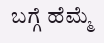ಬಗ್ಗೆ ಹೆಮ್ಮೆ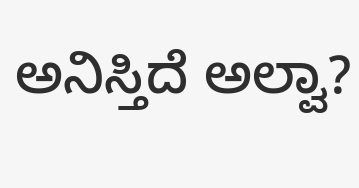ಅನಿಸ್ತಿದೆ ಅಲ್ವಾ?